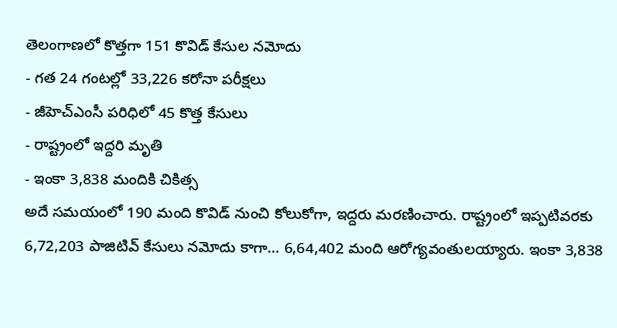తెలంగాణలో కొత్తగా 151 కొవిడ్ కేసుల నమోదు
- గత 24 గంటల్లో 33,226 కరోనా పరీక్షలు
- జీహెచ్ఎంసీ పరిధిలో 45 కొత్త కేసులు
- రాష్ట్రంలో ఇద్దరి మృతి
- ఇంకా 3,838 మందికి చికిత్స
అదే సమయంలో 190 మంది కొవిడ్ నుంచి కోలుకోగా, ఇద్దరు మరణించారు. రాష్ట్రంలో ఇప్పటివరకు 6,72,203 పాజిటివ్ కేసులు నమోదు కాగా... 6,64,402 మంది ఆరోగ్యవంతులయ్యారు. ఇంకా 3,838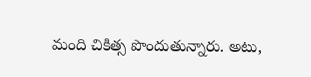మంది చికిత్స పొందుతున్నారు. అటు,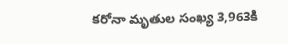కరోనా మృతుల సంఖ్య 3,963కి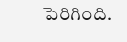పెరిగింది.